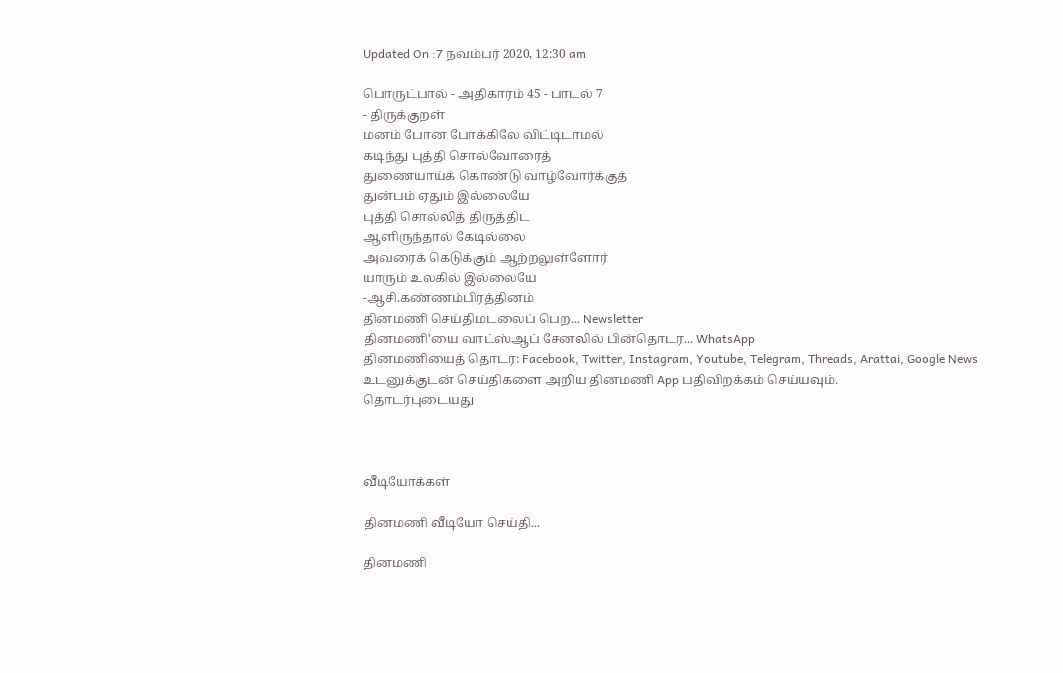Updated On :7 நவம்பர் 2020, 12:30 am

பொருட்பால் - அதிகாரம் 45 - பாடல் 7
- திருக்குறள்
மனம் போன போக்கிலே விட்டிடாமல்
கடிந்து புத்தி சொல்வோரைத்
துணையாய்க் கொண்டு வாழ்வோர்க்குத்
துன்பம் ஏதும் இல்லையே
புத்தி சொல்லித் திருத்திட
ஆளிருந்தால் கேடில்லை
அவரைக் கெடுக்கும் ஆற்றலுள்ளோர்
யாரும் உலகில் இல்லையே
-ஆசி.கண்ணம்பிரத்தினம்
தினமணி செய்திமடலைப் பெற... Newsletter
தினமணி'யை வாட்ஸ்ஆப் சேனலில் பின்தொடர... WhatsApp
தினமணியைத் தொடர: Facebook, Twitter, Instagram, Youtube, Telegram, Threads, Arattai, Google News
உடனுக்குடன் செய்திகளை அறிய தினமணி App பதிவிறக்கம் செய்யவும்.
தொடர்புடையது



வீடியோக்கள்

தினமணி வீடியோ செய்தி...

தினமணி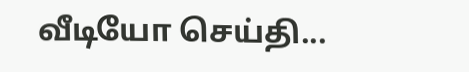வீடியோ செய்தி...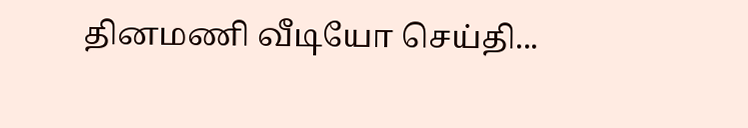தினமணி வீடியோ செய்தி...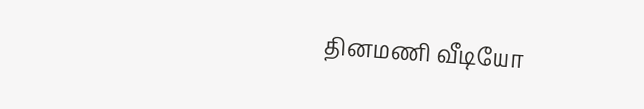தினமணி வீடியோ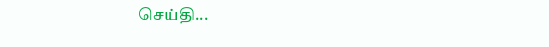செய்தி...